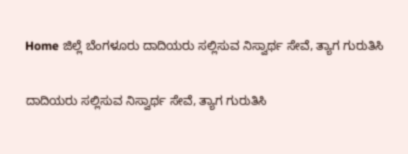Home ಜಿಲ್ಲೆ ಬೆಂಗಳೂರು ದಾದಿಯರು ಸಲ್ಲಿಸುವ ನಿಸ್ವಾರ್ಥ ಸೇವೆ, ತ್ಯಾಗ ಗುರುತಿಸಿ

ದಾದಿಯರು ಸಲ್ಲಿಸುವ ನಿಸ್ವಾರ್ಥ ಸೇವೆ, ತ್ಯಾಗ ಗುರುತಿಸಿ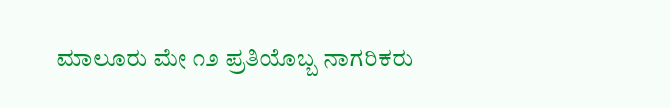ಮಾಲೂರು ಮೇ ೧೨ ಪ್ರತಿಯೊಬ್ಬ ನಾಗರಿಕರು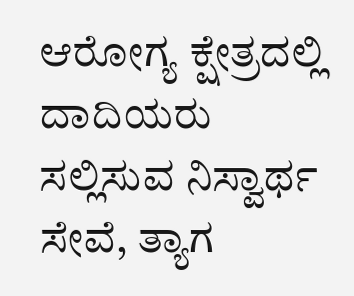ಆರೋಗ್ಯ ಕ್ಷೇತ್ರದಲ್ಲಿ ದಾದಿಯರು ಸಲ್ಲಿಸುವ ನಿಸ್ವಾರ್ಥ ಸೇವೆ, ತ್ಯಾಗ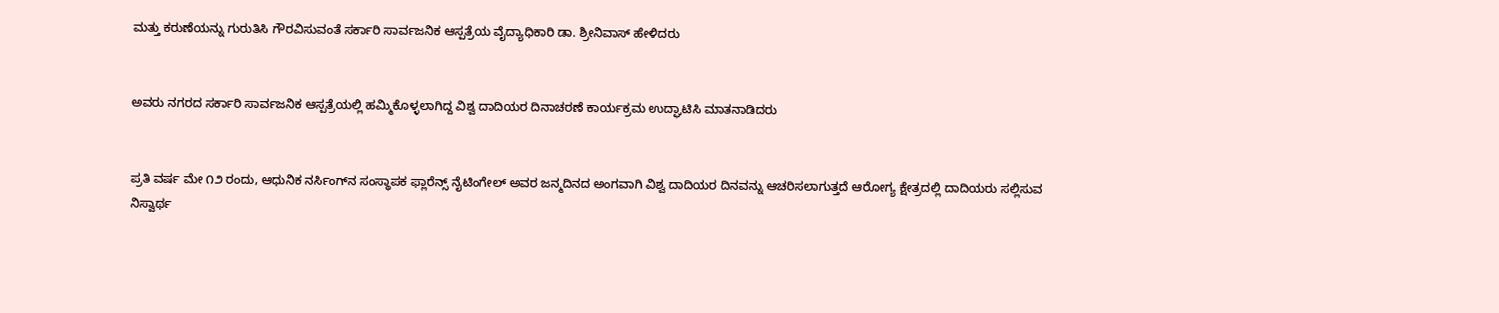ಮತ್ತು ಕರುಣೆಯನ್ನು ಗುರುತಿಸಿ ಗೌರವಿಸುವಂತೆ ಸರ್ಕಾರಿ ಸಾರ್ವಜನಿಕ ಆಸ್ಪತ್ರೆಯ ವೈದ್ಯಾಧಿಕಾರಿ ಡಾ. ಶ್ರೀನಿವಾಸ್ ಹೇಳಿದರು


ಅವರು ನಗರದ ಸರ್ಕಾರಿ ಸಾರ್ವಜನಿಕ ಆಸ್ಪತ್ರೆಯಲ್ಲಿ ಹಮ್ಮಿಕೊಳ್ಳಲಾಗಿದ್ದ ವಿಶ್ವ ದಾದಿಯರ ದಿನಾಚರಣೆ ಕಾರ್ಯಕ್ರಮ ಉದ್ಘಾಟಿಸಿ ಮಾತನಾಡಿದರು


ಪ್ರತಿ ವರ್ಷ ಮೇ ೧೨ ರಂದು, ಆಧುನಿಕ ನರ್ಸಿಂಗ್‌ನ ಸಂಸ್ಥಾಪಕ ಫ್ಲಾರೆನ್ಸ್ ನೈಟಿಂಗೇಲ್ ಅವರ ಜನ್ಮದಿನದ ಅಂಗವಾಗಿ ವಿಶ್ವ ದಾದಿಯರ ದಿನವನ್ನು ಆಚರಿಸಲಾಗುತ್ತದೆ ಆರೋಗ್ಯ ಕ್ಷೇತ್ರದಲ್ಲಿ ದಾದಿಯರು ಸಲ್ಲಿಸುವ ನಿಸ್ವಾರ್ಥ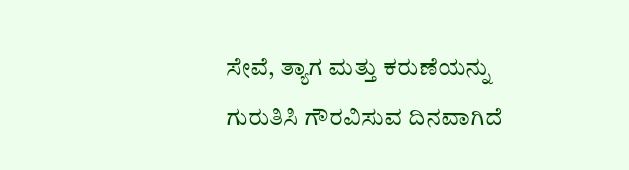ಸೇವೆ, ತ್ಯಾಗ ಮತ್ತು ಕರುಣೆಯನ್ನು ಗುರುತಿಸಿ ಗೌರವಿಸುವ ದಿನವಾಗಿದೆ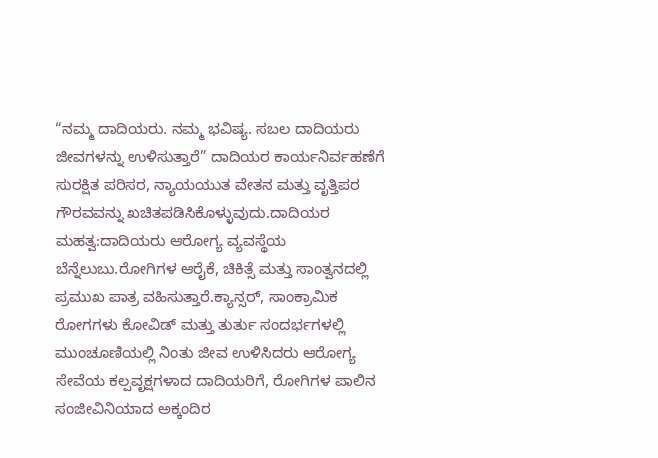“ನಮ್ಮ ದಾದಿಯರು. ನಮ್ಮ ಭವಿಷ್ಯ. ಸಬಲ ದಾದಿಯರು ಜೀವಗಳನ್ನು ಉಳಿಸುತ್ತಾರೆ” ದಾದಿಯರ ಕಾರ್ಯನಿರ್ವಹಣೆಗೆ ಸುರಕ್ಷಿತ ಪರಿಸರ, ನ್ಯಾಯಯುತ ವೇತನ ಮತ್ತು ವೃತ್ತಿಪರ ಗೌರವವನ್ನು ಖಚಿತಪಡಿಸಿಕೊಳ್ಳುವುದು.ದಾದಿಯರ ಮಹತ್ವ:ದಾದಿಯರು ಆರೋಗ್ಯ ವ್ಯವಸ್ಥೆಯ ಬೆನ್ನೆಲುಬು.ರೋಗಿಗಳ ಆರೈಕೆ, ಚಿಕಿತ್ಸೆ ಮತ್ತು ಸಾಂತ್ವನದಲ್ಲಿ ಪ್ರಮುಖ ಪಾತ್ರ ವಹಿಸುತ್ತಾರೆ.ಕ್ಯಾನ್ಸರ್, ಸಾಂಕ್ರಾಮಿಕ ರೋಗಗಳು ಕೋವಿಡ್ ಮತ್ತು ತುರ್ತು ಸಂದರ್ಭಗಳಲ್ಲಿ ಮುಂಚೂಣಿಯಲ್ಲಿ ನಿಂತು ಜೀವ ಉಳಿಸಿದರು ಆರೋಗ್ಯ ಸೇವೆಯ ಕಲ್ಪವೃಕ್ಷಗಳಾದ ದಾದಿಯರಿಗೆ, ರೋಗಿಗಳ ಪಾಲಿನ ಸಂಜೀವಿನಿಯಾದ ಅಕ್ಕಂದಿರ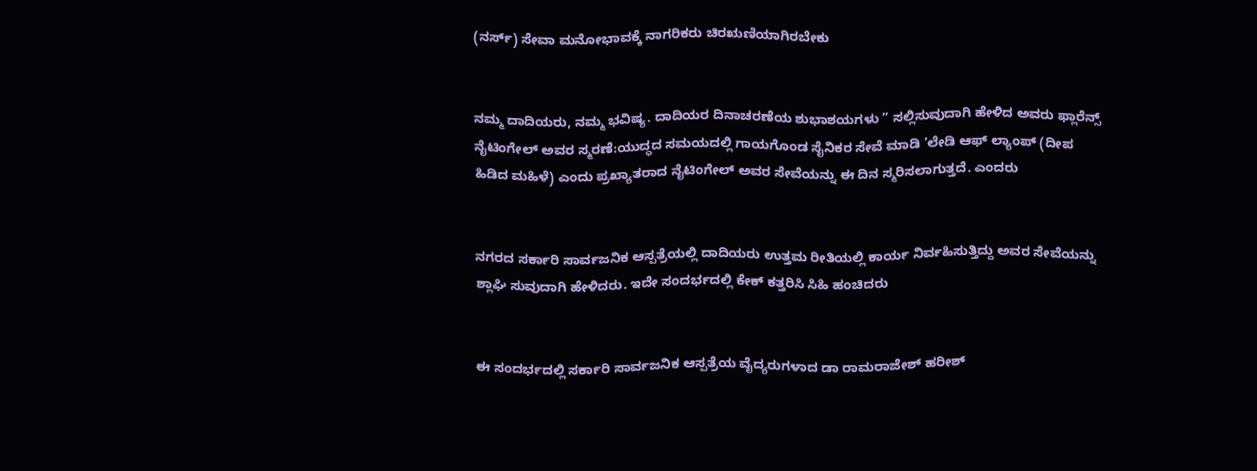(ನರ್ಸ್) ಸೇವಾ ಮನೋಭಾವಕ್ಕೆ ನಾಗರಿಕರು ಚಿರಋಣಿಯಾಗಿರಬೇಕು


ನಮ್ಮ ದಾದಿಯರು, ನಮ್ಮ ಭವಿಷ್ಯ. ದಾದಿಯರ ದಿನಾಚರಣೆಯ ಶುಭಾಶಯಗಳು ” ಸಲ್ಲಿಸುವುದಾಗಿ ಹೇಳಿದ ಅವರು ಫ್ಲಾರೆನ್ಸ್ ನೈಟಿಂಗೇಲ್ ಅವರ ಸ್ಮರಣೆ:ಯುದ್ಧದ ಸಮಯದಲ್ಲಿ ಗಾಯಗೊಂಡ ಸೈನಿಕರ ಸೇವೆ ಮಾಡಿ ’ಲೇಡಿ ಆಫ್ ಲ್ಯಾಂಪ್ (ದೀಪ ಹಿಡಿದ ಮಹಿಳೆ) ಎಂದು ಪ್ರಖ್ಯಾತರಾದ ನೈಟಿಂಗೇಲ್ ಅವರ ಸೇವೆಯನ್ನು ಈ ದಿನ ಸ್ಮರಿಸಲಾಗುತ್ತದೆ. ಎಂದರು


ನಗರದ ಸರ್ಕಾರಿ ಸಾರ್ವಜನಿಕ ಆಸ್ಪತ್ರೆಯಲ್ಲಿ ದಾದಿಯರು ಉತ್ತಮ ರೀತಿಯಲ್ಲಿ ಕಾರ್ಯ ನಿರ್ವಹಿಸುತ್ತಿದ್ದು ಅವರ ಸೇವೆಯನ್ನು ಶ್ಲಾಘಿ ಸುವುದಾಗಿ ಹೇಳಿದರು. ಇದೇ ಸಂದರ್ಭದಲ್ಲಿ ಕೇಕ್ ಕತ್ತರಿಸಿ ಸಿಹಿ ಹಂಚಿದರು


ಈ ಸಂದರ್ಭದಲ್ಲಿ ಸರ್ಕಾರಿ ಸಾರ್ವಜನಿಕ ಆಸ್ಪತ್ರೆಯ ವೈದ್ಯರುಗಳಾದ ಡಾ ರಾಮರಾಜೇಶ್ ಹರೀಶ್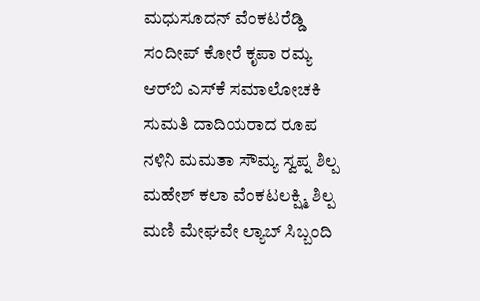ಮಧುಸೂದನ್ ವೆಂಕಟರೆಡ್ಡಿ ಸಂದೀಪ್ ಕೋರೆ ಕೃಪಾ ರಮ್ಯ ಆರ್‌ಬಿ ಎಸ್‌ಕೆ ಸಮಾಲೋಚಕಿ ಸುಮತಿ ದಾದಿಯರಾದ ರೂಪ ನಳಿನಿ ಮಮತಾ ಸೌಮ್ಯ ಸ್ವಪ್ನ ಶಿಲ್ಪ ಮಹೇಶ್ ಕಲಾ ವೆಂಕಟಲಕ್ಷ್ಮಿ ಶಿಲ್ಪ ಮಣಿ ಮೇಘವೇ ಲ್ಯಾಬ್ ಸಿಬ್ಬಂದಿ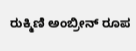ರುಕ್ಮಿಣಿ ಅಂಬ್ರೀನ್ ರೂಪ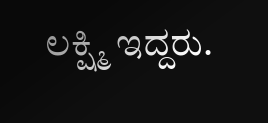ಲಕ್ಷ್ಮಿ ಇದ್ದರು.